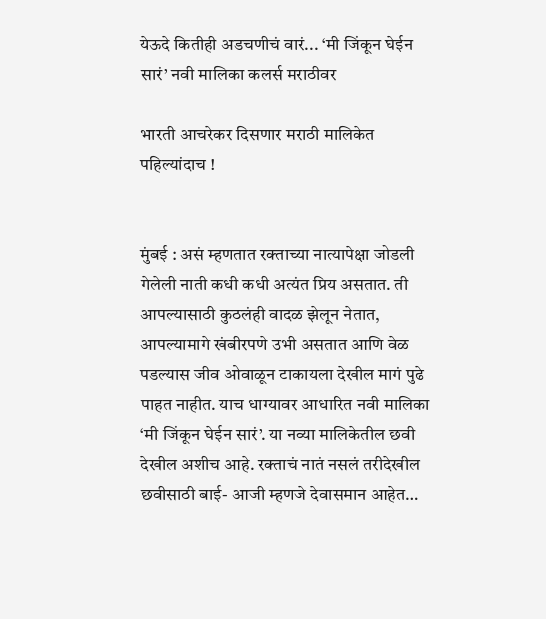येऊदे कितीही अडचणीचं वारं... ‘मी जिंकून घेईन सारं’ नवी मालिका कलर्स मराठीवर

भारती आचरेकर दिसणार मराठी मालिकेत पहिल्यांदाच !


मुंबई : असं म्हणतात रक्ताच्या नात्यापेक्षा जोडली गेलेली नाती कधी कधी अत्यंत प्रिय असतात. ती आपल्यासाठी कुठलंही वादळ झेलून नेतात, आपल्यामागे खंबीरपणे उभी असतात आणि वेळ पडल्यास जीव ओवाळून टाकायला देखील मागं पुढे पाहत नाहीत. याच धाग्यावर आधारित नवी मालिका ‘मी जिंकून घेईन सारं’. या नव्या मालिकेतील छवी देखील अशीच आहे. रक्ताचं नातं नसलं तरीदेखील छवीसाठी बाई- आजी म्हणजे देवासमान आहेत…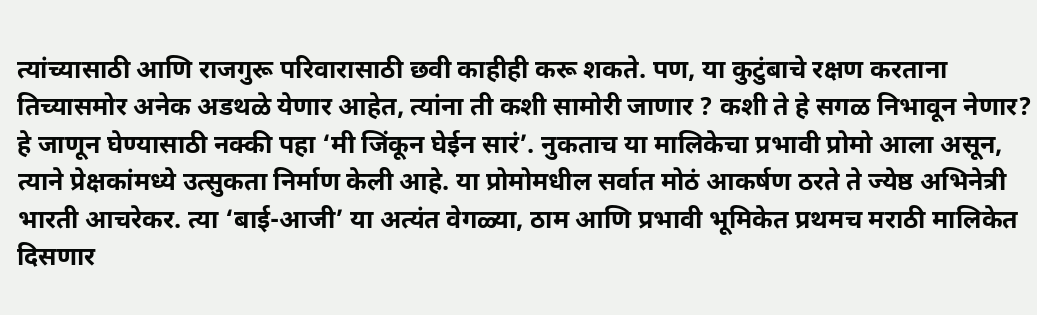त्यांच्यासाठी आणि राजगुरू परिवारासाठी छवी काहीही करू शकते. पण, या कुटुंबाचे रक्षण करताना तिच्यासमोर अनेक अडथळे येणार आहेत, त्यांना ती कशी सामोरी जाणार ? कशी ते हे सगळ निभावून नेणार? हे जाणून घेण्यासाठी नक्की पहा ‘मी जिंकून घेईन सारं’. नुकताच या मालिकेचा प्रभावी प्रोमो आला असून, त्याने प्रेक्षकांमध्ये उत्सुकता निर्माण केली आहे. या प्रोमोमधील सर्वात मोठं आकर्षण ठरते ते ज्येष्ठ अभिनेत्री भारती आचरेकर. त्या ‘बाई-आजी’ या अत्यंत वेगळ्या, ठाम आणि प्रभावी भूमिकेत प्रथमच मराठी मालिकेत दिसणार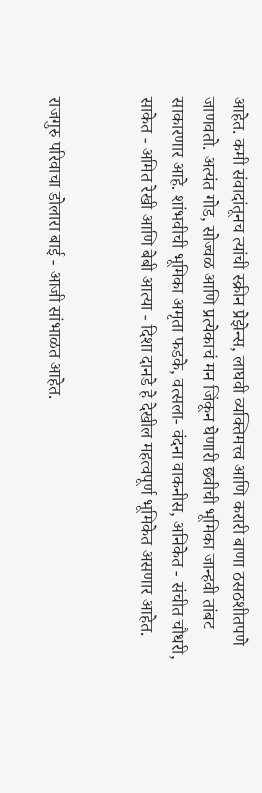आहेत. कमी संवादांतूनच त्यांची स्क्रीन प्रेझेन्स, लाघवी व्यक्तिमत्त्व आणि करारी बाणा ठसठशीतपणे जाणवतो. अत्यंत गोड, सोज्वळ आणि प्रत्येकाचं मन जिंकून घेणारी छवीची भूमिका जान्हवी तांबट साकारणार आहे. शांभवीची भूमिका अमृता फडके, वत्सला- वंदना वाकनीस, अनिकेत - संचीत चौधरी, साकेत - अमित रेखी आणि बेबी आत्या - दिशा दानडे हे देखील महत्वपूर्ण भूमिकेत असणार आहेत.


राजगुरु परिवाचा डोलारा बाई - आजी सांभाळत आहेत.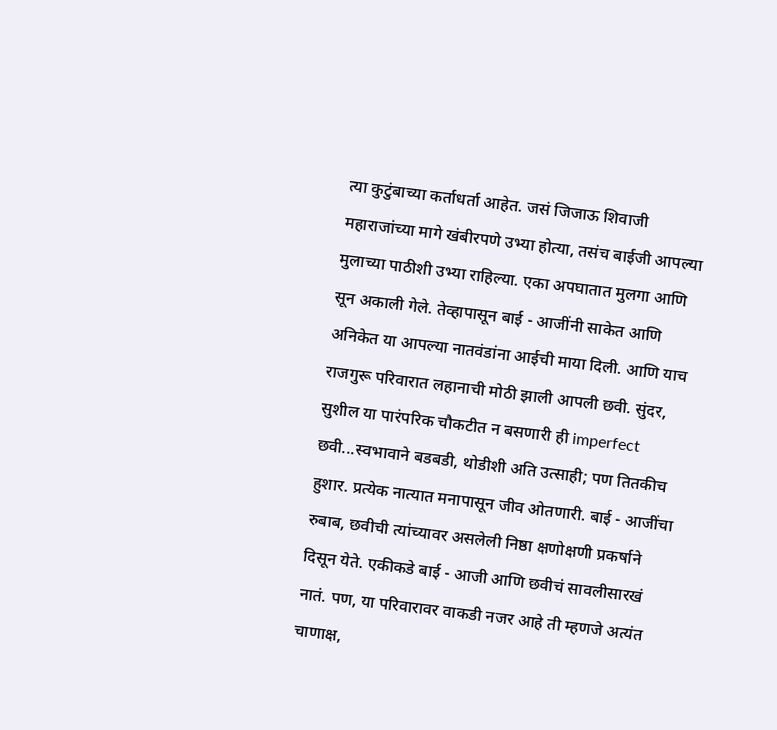त्या कुटुंबाच्या कर्ताधर्ता आहेत. जसं जिजाऊ शिवाजी महाराजांच्या मागे खंबीरपणे उभ्या होत्या, तसंच बाईजी आपल्या मुलाच्या पाठीशी उभ्या राहिल्या. एका अपघातात मुलगा आणि सून अकाली गेले. तेव्हापासून बाई - आजींनी साकेत आणि अनिकेत या आपल्या नातवंडांना आईची माया दिली. आणि याच राजगुरू परिवारात लहानाची मोठी झाली आपली छवी. सुंदर, सुशील या पारंपरिक चौकटीत न बसणारी ही imperfect छवी...स्वभावाने बडबडी, थोडीशी अति उत्साही; पण तितकीच हुशार. प्रत्येक नात्यात मनापासून जीव ओतणारी. बाई - आजींचा रुबाब, छवीची त्यांच्यावर असलेली निष्ठा क्षणोक्षणी प्रकर्षाने दिसून येते. एकीकडे बाई - आजी आणि छवीचं सावलीसारखं नातं. पण, या परिवारावर वाकडी नजर आहे ती म्हणजे अत्यंत चाणाक्ष,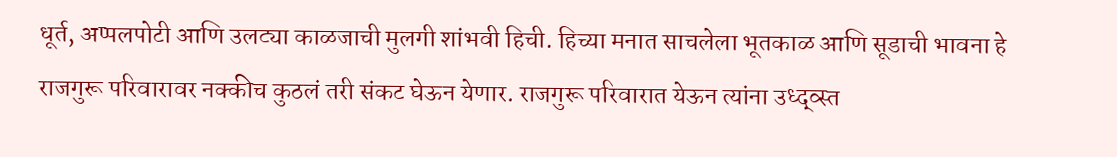धूर्त, अप्पलपोटी आणि उलट्या काळजाची मुलगी शांभवी हिची. हिच्या मनात साचलेला भूतकाळ आणि सूडाची भावना हे राजगुरू परिवारावर नक्कीच कुठलं तरी संकट घेऊन येणार. राजगुरू परिवारात येऊन त्यांना उध्द्व्स्त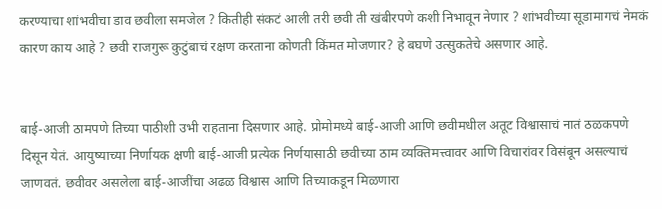करण्याचा शांभवीचा डाव छवीला समजेल ? कितीही संकटं आली तरी छवी ती खंबीरपणे कशी निभावून नेणार ? शांभवीच्या सूडामागचं नेमकं कारण काय आहे ? छवी राजगुरू कुटुंबाचं रक्षण करताना कोणती किंमत मोजणार? हे बघणे उत्सुकतेचे असणार आहे.


बाई-आजी ठामपणे तिच्या पाठीशी उभी राहताना दिसणार आहे. प्रोमोमध्ये बाई-आजी आणि छवीमधील अतूट विश्वासाचं नातं ठळकपणे दिसून येतं. आयुष्याच्या निर्णायक क्षणी बाई-आजी प्रत्येक निर्णयासाठी छवीच्या ठाम व्यक्तिमत्त्वावर आणि विचारांवर विसंबून असल्याचं जाणवतं. छवीवर असलेला बाई-आजींचा अढळ विश्वास आणि तिच्याकडून मिळणारा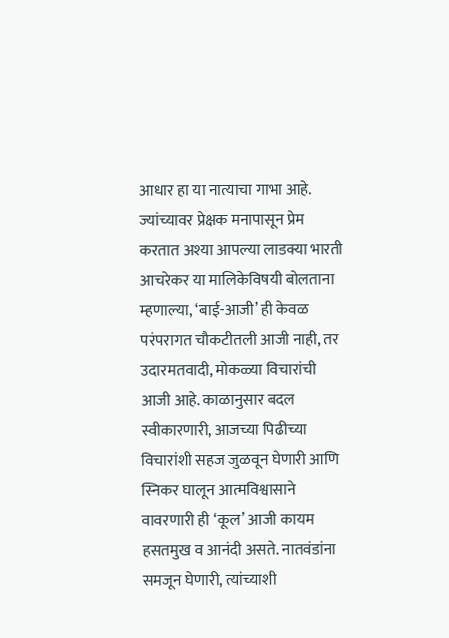आधार हा या नात्याचा गाभा आहे. ज्यांच्यावर प्रेक्षक मनापासून प्रेम करतात अश्या आपल्या लाडक्या भारती आचरेकर या मालिकेविषयी बोलताना म्हणाल्या, ‘बाई-आजी’ ही केवळ परंपरागत चौकटीतली आजी नाही, तर उदारमतवादी, मोकळ्या विचारांची आजी आहे. काळानुसार बदल स्वीकारणारी, आजच्या पिढीच्या विचारांशी सहज जुळवून घेणारी आणि स्निकर घालून आत्मविश्वासाने वावरणारी ही ‘कूल’ आजी कायम हसतमुख व आनंदी असते. नातवंडांना समजून घेणारी, त्यांच्याशी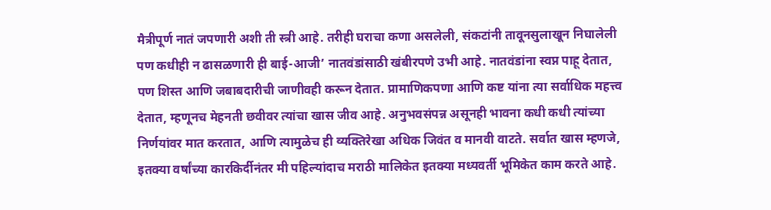मैत्रीपूर्ण नातं जपणारी अशी ती स्त्री आहे. तरीही घराचा कणा असलेली, संकटांनी तावूनसुलाखून निघालेली पण कधीही न ढासळणारी ही बाई-आजी’ नातवंडांसाठी खंबीरपणे उभी आहे. नातवंडांना स्वप्न पाहू देतात, पण शिस्त आणि जबाबदारीची जाणीवही करून देतात. प्रामाणिकपणा आणि कष्ट यांना त्या सर्वाधिक महत्त्व देतात, म्हणूनच मेहनती छवीवर त्यांचा खास जीव आहे. अनुभवसंपन्न असूनही भावना कधी कधी त्यांच्या निर्णयांवर मात करतात, आणि त्यामुळेच ही व्यक्तिरेखा अधिक जिवंत व मानवी वाटते. सर्वात खास म्हणजे, इतक्या वर्षांच्या कारकिर्दीनंतर मी पहिल्यांदाच मराठी मालिकेत इतक्या मध्यवर्ती भूमिकेत काम करते आहे.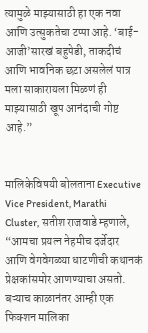त्यामुळे माझ्यासाठी हा एक नवा आणि उत्सुकतेचा टप्पा आहे. ‘बाई-आजी’सारखं बहुपेडी, ताकदीचं आणि भावनिक छटा असलेलं पात्र मला साकारायला मिळणं ही माझ्यासाठी खूप आनंदाची गोष्ट आहे.”


मालिकेविषयी बोलताना Executive Vice President, Marathi Cluster, सतीश राजवाडे म्हणाले, “आमचा प्रयत्न नेहमीच दर्जेदार आणि वेगवेगळ्या धाटणीची कथानकं प्रेक्षकांसमोर आणण्याचा असतो. बऱ्याच काळानंतर आम्ही एक फिक्शन मालिका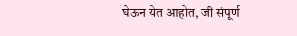घेऊन येत आहोत, जी संपूर्ण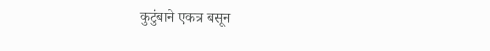कुटुंबाने एकत्र बसून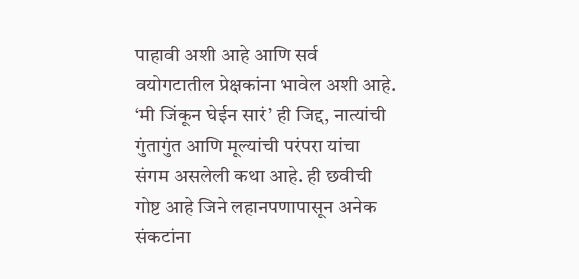पाहावी अशी आहे आणि सर्व वयोगटातील प्रेक्षकांना भावेल अशी आहे. ‘मी जिंकून घेईन सारं’ ही जिद्द, नात्यांची गुंतागुंत आणि मूल्यांची परंपरा यांचा संगम असलेली कथा आहे. ही छवीची गोष्ट आहे जिने लहानपणापासून अनेक संकटांना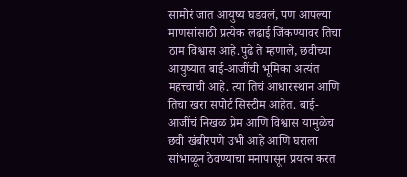सामोरं जात आयुष्य घडवलं, पण आपल्या माणसांसाठी प्रत्येक लढाई जिंकण्यावर तिचा ठाम विश्वास आहे.पुढे ते म्हणाले, छवीच्या आयुष्यात बाई-आजींची भूमिका अत्यंत महत्त्वाची आहे. त्या तिचं आधारस्थान आणि तिचा खरा सपोर्ट सिस्टीम आहेत. बाई-आजींचं निखळ प्रेम आणि विश्वास यामुळेच छवी खंबीरपणे उभी आहे आणि घराला सांभाळून ठेवण्याचा मनापासून प्रयत्न करत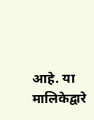आहे. या मालिकेद्वारे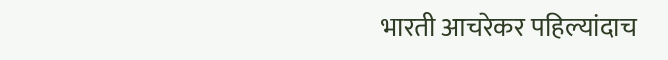भारती आचरेकर पहिल्यांदाच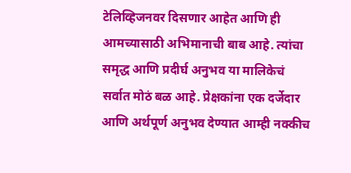टेलिव्हिजनवर दिसणार आहेत आणि ही आमच्यासाठी अभिमानाची बाब आहे. त्यांचा समृद्ध आणि प्रदीर्घ अनुभव या मालिकेचं सर्वात मोठं बळ आहे. प्रेक्षकांना एक दर्जेदार आणि अर्थपूर्ण अनुभव देण्यात आम्ही नक्कीच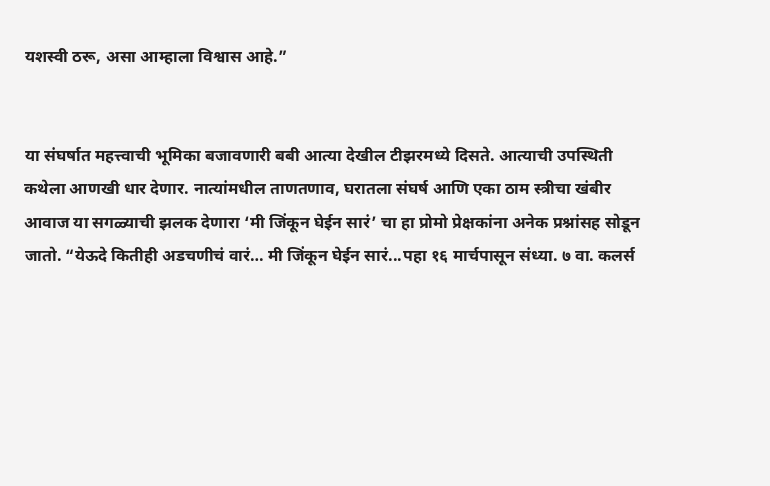यशस्वी ठरू, असा आम्हाला विश्वास आहे.”


या संघर्षात महत्त्वाची भूमिका बजावणारी बबी आत्या देखील टीझरमध्ये दिसते. आत्याची उपस्थिती कथेला आणखी धार देणार. नात्यांमधील ताणतणाव, घरातला संघर्ष आणि एका ठाम स्त्रीचा खंबीर आवाज या सगळ्याची झलक देणारा ‘मी जिंकून घेईन सारं’ चा हा प्रोमो प्रेक्षकांना अनेक प्रश्नांसह सोडून जातो. “येऊदे कितीही अडचणीचं वारं… मी जिंकून घेईन सारं...पहा १६ मार्चपासून संध्या. ७ वा. कलर्स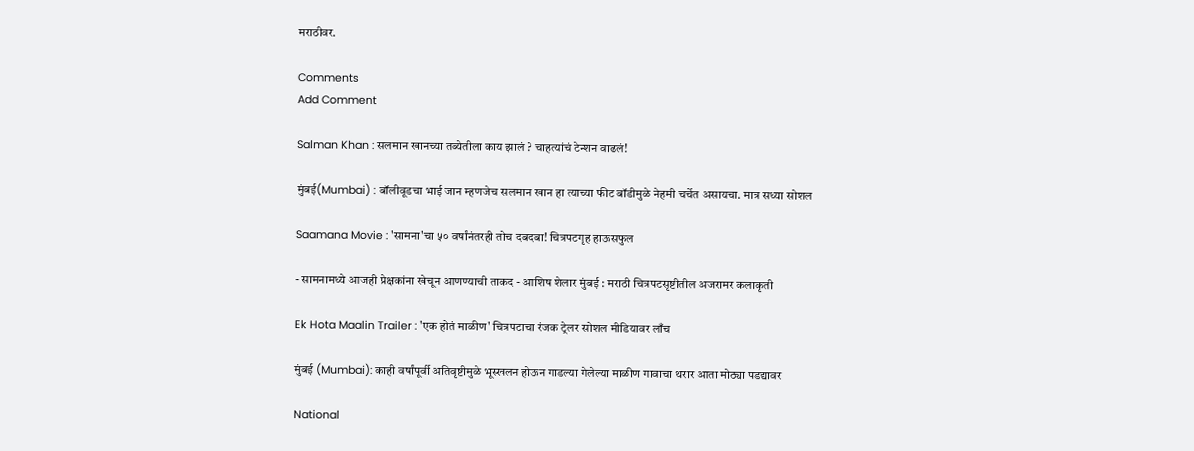मराठीवर.

Comments
Add Comment

Salman Khan : सलमान खानच्या तब्येतीला काय झालं ? चाहत्यांचं टेन्शन वाढलं!

मुंबई(Mumbai) : बॉलीवूडचा भाई जान म्हणजेच सलमान खान हा त्याच्या फीट बॉडीमुळे नेहमी चर्चेत असायचा. मात्र सध्या सोशल

Saamana Movie : 'सामना'चा ५० वर्षांनंतरही तोच दबदबा! चित्रपटगृह हाऊसफुल

- सामनामध्ये आजही प्रेक्षकांना खेचून आणण्याची ताकद - आशिष शेलार मुंबई : मराठी चित्रपटसृष्टीतील अजरामर कलाकृती

Ek Hota Maalin Trailer : 'एक होतं माळीण' चित्रपटाचा रंजक ट्रेलर सोशल मीडियावर लाँच

मुंबई (Mumbai): काही वर्षांपूर्वी अतिवृष्टीमुळे भूस्खलन होऊन गाडल्या गेलेल्या माळीण गावाचा थरार आता मोठ्या पडद्यावर

National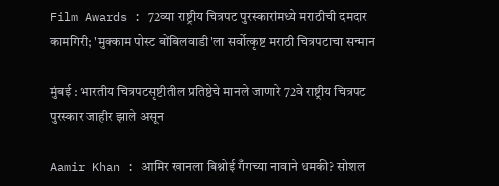Film Awards : 72व्या राष्ट्रीय चित्रपट पुरस्कारांमध्ये मराठीची दमदार कामगिरी; 'मुक्काम पोस्ट बोंबिलवाडी'ला सर्वोत्कृष्ट मराठी चित्रपटाचा सन्मान

मुंबई : भारतीय चित्रपटसृष्टीतील प्रतिष्ठेचे मानले जाणारे 72वे राष्ट्रीय चित्रपट पुरस्कार जाहीर झाले असून

Aamir Khan : आमिर खानला बिश्नोई गँगच्या नावाने धमकी? सोशल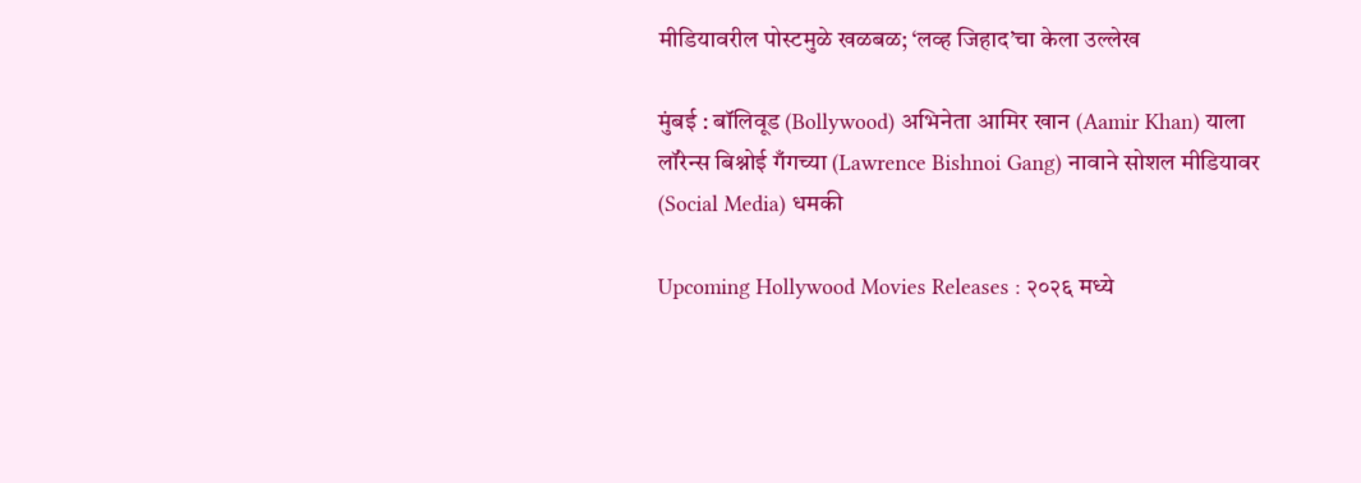मीडियावरील पोस्टमुळे खळबळ; ‘लव्ह जिहाद’चा केला उल्लेख

मुंबई : बॉलिवूड (Bollywood) अभिनेता आमिर खान (Aamir Khan) याला लॉरेन्स बिश्नोई गँगच्या (Lawrence Bishnoi Gang) नावाने सोशल मीडियावर (Social Media) धमकी

Upcoming Hollywood Movies Releases : २०२६ मध्ये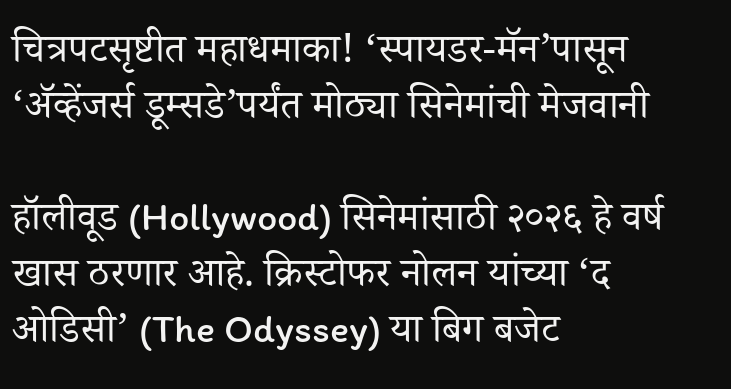चित्रपटसृष्टीत महाधमाका! ‘स्पायडर-मॅन’पासून ‘अ‍ॅव्हेंजर्स डूम्सडे’पर्यंत मोठ्या सिनेमांची मेजवानी

हॉलीवूड (Hollywood) सिनेमांसाठी २०२६ हे वर्ष खास ठरणार आहे. क्रिस्टोफर नोलन यांच्या ‘द ओडिसी’ (The Odyssey) या बिग बजेट